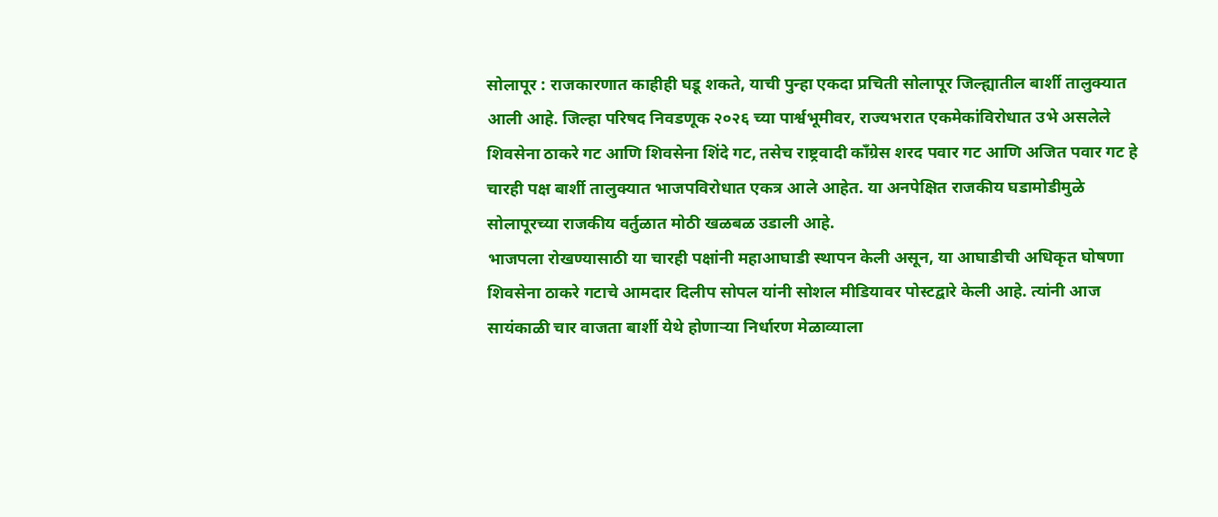सोलापूर : राजकारणात काहीही घडू शकते, याची पुन्हा एकदा प्रचिती सोलापूर जिल्ह्यातील बार्शी तालुक्यात आली आहे. जिल्हा परिषद निवडणूक २०२६ च्या पार्श्वभूमीवर, राज्यभरात एकमेकांविरोधात उभे असलेले शिवसेना ठाकरे गट आणि शिवसेना शिंदे गट, तसेच राष्ट्रवादी काँग्रेस शरद पवार गट आणि अजित पवार गट हे चारही पक्ष बार्शी तालुक्यात भाजपविरोधात एकत्र आले आहेत. या अनपेक्षित राजकीय घडामोडीमुळे सोलापूरच्या राजकीय वर्तुळात मोठी खळबळ उडाली आहे.
भाजपला रोखण्यासाठी या चारही पक्षांनी महाआघाडी स्थापन केली असून, या आघाडीची अधिकृत घोषणा शिवसेना ठाकरे गटाचे आमदार दिलीप सोपल यांनी सोशल मीडियावर पोस्टद्वारे केली आहे. त्यांनी आज सायंकाळी चार वाजता बार्शी येथे होणाऱ्या निर्धारण मेळाव्याला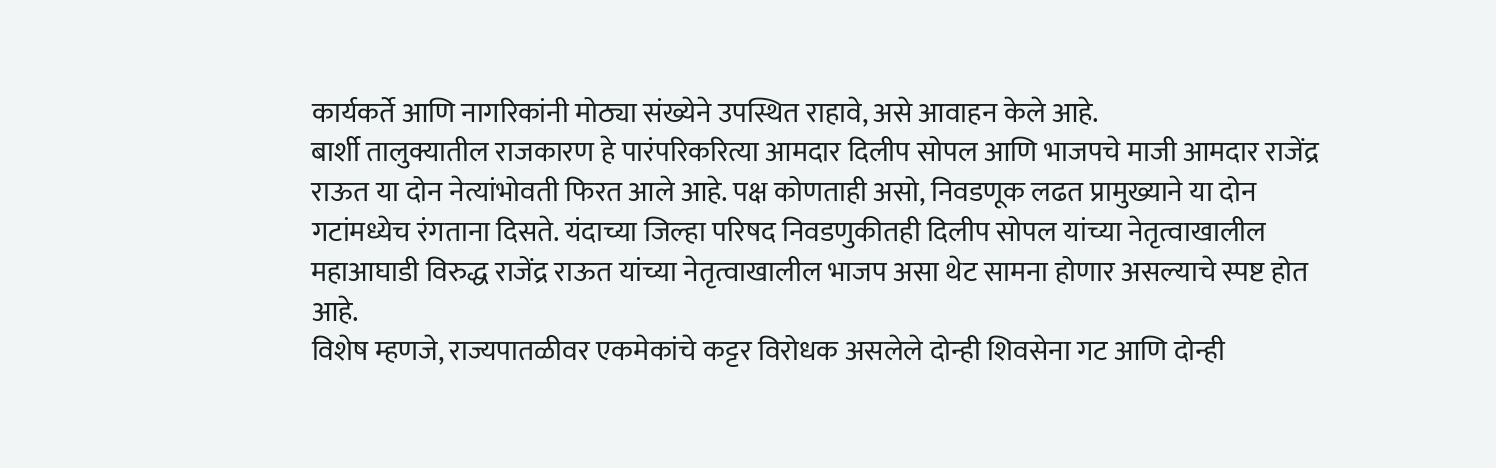कार्यकर्ते आणि नागरिकांनी मोठ्या संख्येने उपस्थित राहावे, असे आवाहन केले आहे.
बार्शी तालुक्यातील राजकारण हे पारंपरिकरित्या आमदार दिलीप सोपल आणि भाजपचे माजी आमदार राजेंद्र राऊत या दोन नेत्यांभोवती फिरत आले आहे. पक्ष कोणताही असो, निवडणूक लढत प्रामुख्याने या दोन गटांमध्येच रंगताना दिसते. यंदाच्या जिल्हा परिषद निवडणुकीतही दिलीप सोपल यांच्या नेतृत्वाखालील महाआघाडी विरुद्ध राजेंद्र राऊत यांच्या नेतृत्वाखालील भाजप असा थेट सामना होणार असल्याचे स्पष्ट होत आहे.
विशेष म्हणजे, राज्यपातळीवर एकमेकांचे कट्टर विरोधक असलेले दोन्ही शिवसेना गट आणि दोन्ही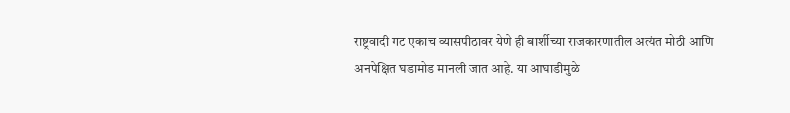राष्ट्रवादी गट एकाच व्यासपीठावर येणे ही बार्शीच्या राजकारणातील अत्यंत मोठी आणि अनपेक्षित घडामोड मानली जात आहे. या आघाडीमुळे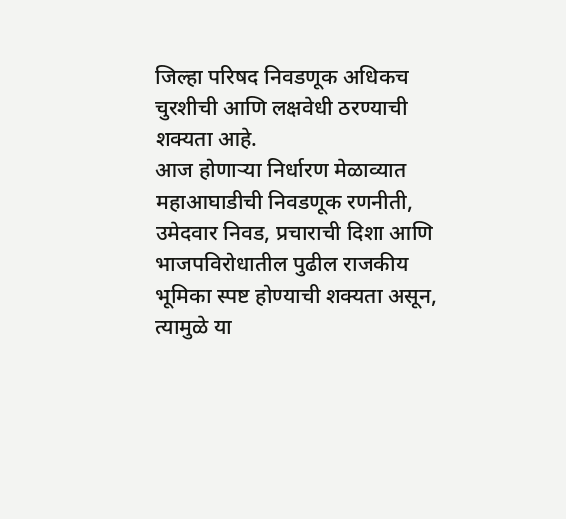जिल्हा परिषद निवडणूक अधिकच चुरशीची आणि लक्षवेधी ठरण्याची शक्यता आहे.
आज होणाऱ्या निर्धारण मेळाव्यात महाआघाडीची निवडणूक रणनीती, उमेदवार निवड, प्रचाराची दिशा आणि भाजपविरोधातील पुढील राजकीय भूमिका स्पष्ट होण्याची शक्यता असून, त्यामुळे या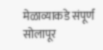मेळाव्याकडे संपूर्ण सोलापूर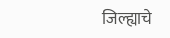जिल्ह्याचे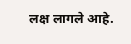लक्ष लागले आहे.